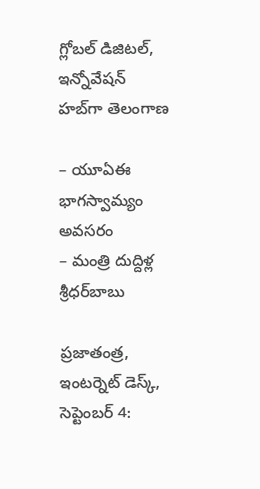గ్లోబల్ డిజిటల్, ఇన్నోవేషన్ హబ్‌గా తెలంగాణ‌

– యూఏఈ  భాగ‌స్వామ్యం అవ‌స‌రం
– మంత్రి దుద్దిళ్ల శ్రీ‌ధ‌ర్‌బాబు

ప్రజాతంత్ర, ఇంటర్నెట్ డెస్క్, సెప్టెంబర్ 4: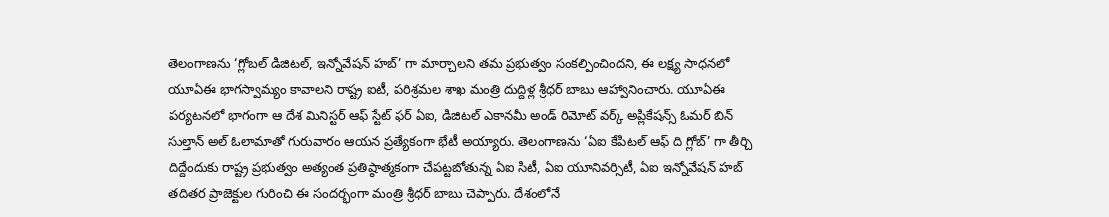తెలంగాణను ‘గ్లోబల్ డిజిటల్, ఇన్నోవేషన్ హబ్‌’ గా మార్చాలని తమ ప్రభుత్వం సంకల్పించిందని, ఈ లక్ష్య సాధనలో యూఏఈ భాగస్వామ్యం కావాలని రాష్ట్ర ఐటీ, పరిశ్రమల శాఖ మంత్రి దుద్దిళ్ల శ్రీధర్ బాబు ఆహ్వానించారు. యూఏఈ పర్యటనలో భాగంగా ఆ దేశ మినిస్టర్ ఆఫ్ స్టేట్ ఫర్ ఏఐ, డిజిటల్ ఎకానమీ అండ్ రిమోట్ వర్క్ అప్లికేషన్స్ ఓమర్ బిన్ సుల్తాన్ అల్ ఓలామాతో గురువారం ఆయన ప్రత్యేకంగా భేటీ అయ్యారు. తెలంగాణను ‘ఏఐ కేపిటల్ ఆఫ్ ది గ్లోబ్’ గా తీర్చి దిద్దేందుకు రాష్ట్ర ప్రభుత్వం అత్యంత ప్రతిష్ఠాత్మకంగా చేపట్టబోతున్న ఏఐ సిటీ, ఏఐ యూనివర్సిటీ, ఏఐ ఇన్నోవేషన్ హబ్ తదితర ప్రాజెక్టుల గురించి ఈ సందర్భంగా మంత్రి శ్రీధర్ బాబు చెప్పారు. దేశంలోనే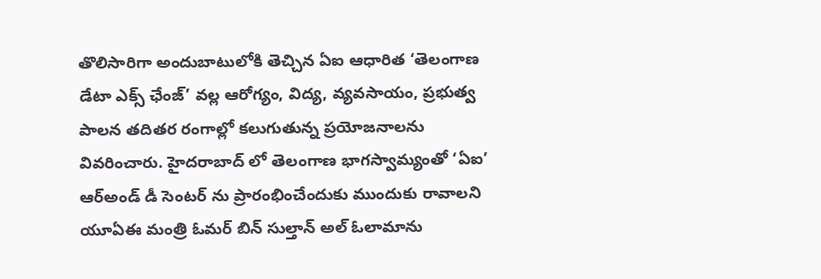తొలిసారిగా అందుబాటులోకి తెచ్చిన ఏఐ ఆధారిత ‘తెలంగాణ డేటా ఎక్స్ ఛేంజ్’ వల్ల ఆరోగ్యం, విద్య, వ్యవసాయం, ప్రభుత్వ పాలన తదితర రంగాల్లో కలుగుతున్న ప్రయోజనాలను వివరించారు. హైదరాబాద్ లో తెలంగాణ భాగస్వామ్యంతో ‘ఏఐ’ ఆర్అండ్ డీ సెంటర్ ను ప్రారంభించేందుకు ముందుకు రావాలని యూఏఈ మంత్రి ఓమర్ బిన్ సుల్తాన్ అల్ ఓలామాను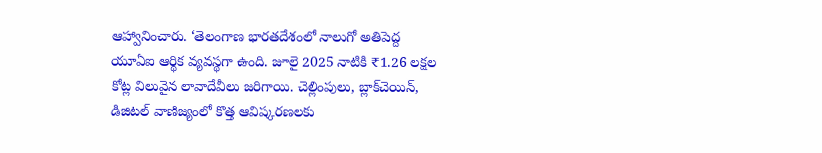ఆహ్వానించారు. ‘తెలంగాణ భారతదేశంలో నాలుగో అతిపెద్ద యూఏఐ ఆర్థిక వ్యవస్థగా ఉంది. జూలై 2025 నాటికి ₹1.26 లక్షల కోట్ల విలువైన లావాదేవీలు జరిగాయి. చెల్లింపులు, బ్లాక్‌చెయిన్, డిజిటల్ వాణిజ్యంలో కొత్త ఆవిష్కరణలకు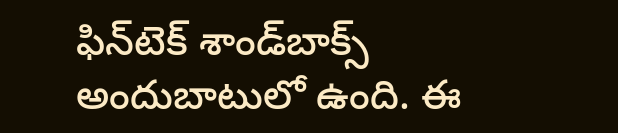ఫిన్‌టెక్ శాండ్‌బాక్స్ అందుబాటులో ఉంది. ఈ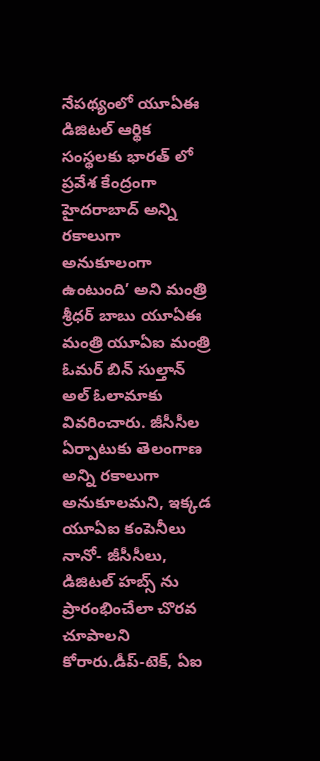నేపథ్యంలో యూఏఈ డిజిటల్ ఆర్థిక సంస్థలకు భారత్ లో ప్రవేశ కేంద్రంగా హైదరాబాద్‌ అన్ని రకాలుగా అనుకూలంగా ఉంటుంది’ అని మంత్రి శ్రీధర్ బాబు యూఏఈ మంత్రి యూఏఐ మంత్రి ఓమర్ బిన్ సుల్తాన్ అల్ ఓలామాకు వివరించారు. జీసీసీల ఏర్పాటుకు తెలంగాణ అన్ని రకాలుగా అనుకూలమని, ఇక్కడ యూఏఐ కంపెనీలు నానో- జీసీసీలు, డిజిటల్ హబ్స్ ను ప్రారంభించేలా చొరవ చూపాలని కోరారు.డీప్-టెక్, ఏఐ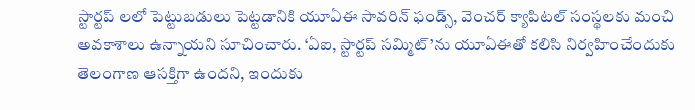స్టార్టప్ లలో పెట్టుబడులు పెట్టడానికి యూఏఈ సావరిన్ ఫండ్స్, వెంచర్ క్యాపిటల్ సంస్థలకు మంచి అవకాశాలు ఉన్నాయని సూచించారు. ‘ఏఐ, స్టార్టప్ సమ్మిట్’ను యూఏఈతో కలిసి నిర్వహించేందుకు తెలంగాణ ఆసక్తిగా ఉందని, ఇందుకు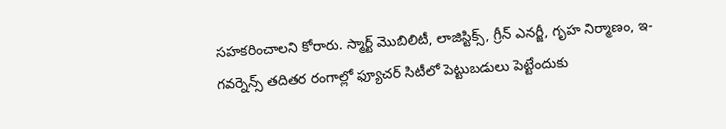సహకరించాలని కోరారు. స్మార్ట్ మొబిలిటీ, లాజిస్టిక్స్, గ్రీన్ ఎనర్జీ, గృహ నిర్మాణం, ఇ-గవర్నెన్స్‌ తదితర రంగాల్లో ఫ్యూచర్ సిటీలో పెట్టుబడులు పెట్టేందుకు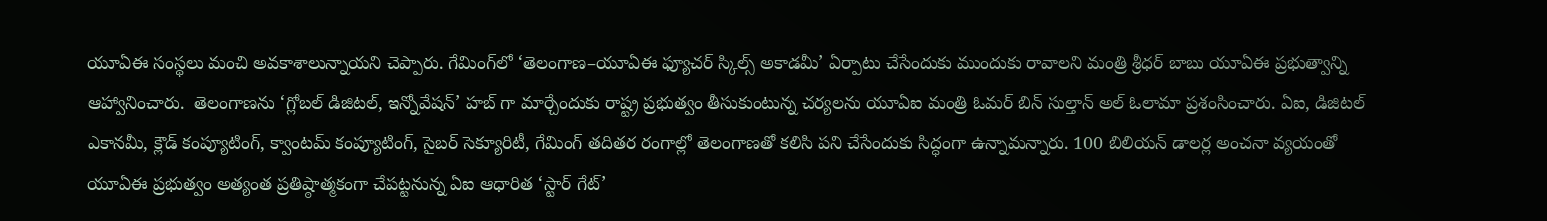యూఏఈ సంస్థలు మంచి అవకాశాలున్నాయని చెప్పారు. గేమింగ్‌లో ‘తెలంగాణ–యూఏఈ ఫ్యూచర్ స్కిల్స్ అకాడమీ’ ఏర్పాటు చేసేందుకు ముందుకు రావాలని మంత్రి శ్రీధర్ బాబు యూఏఈ ప్రభుత్వాన్ని ఆహ్వానించారు.  తెలంగాణను ‘గ్లోబల్ డిజిటల్, ఇన్నోవేషన్’ హబ్ గా మార్చేందుకు రాష్ట్ర ప్రభుత్వం తీసుకుంటున్న చర్యలను యూఏఐ మంత్రి ఓమర్ బిన్ సుల్తాన్ అల్ ఓలామా ప్రశంసించారు. ఏఐ, డిజిటల్ ఎకానమీ, క్లౌడ్ కంప్యూటింగ్, క్వాంటమ్ కంప్యూటింగ్, సైబర్‌ సెక్యూరిటీ, గేమింగ్‌ తదితర రంగాల్లో తెలంగాణతో కలిసి పని చేసేందుకు సిద్ధంగా ఉన్నామన్నారు. 100 బిలియన్ డాలర్ల అంచనా వ్యయంతో యూఏఈ ప్రభుత్వం అత్యంత ప్రతిష్ఠాత్మకంగా చేపట్టనున్న ఏఐ ఆధారిత ‘స్టార్ గేట్’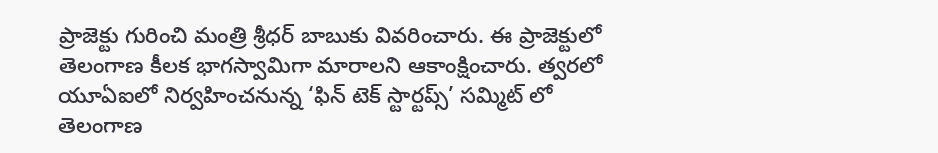ప్రాజెక్టు గురించి మంత్రి శ్రీధర్ బాబుకు వివరించారు. ఈ ప్రాజెక్టులో తెలంగాణ కీలక భాగస్వామిగా మారాలని ఆకాంక్షించారు. త్వరలో యూఏఐలో నిర్వహించనున్న ‘ఫిన్ టెక్ స్టార్టప్స్’ సమ్మిట్ లో తెలంగాణ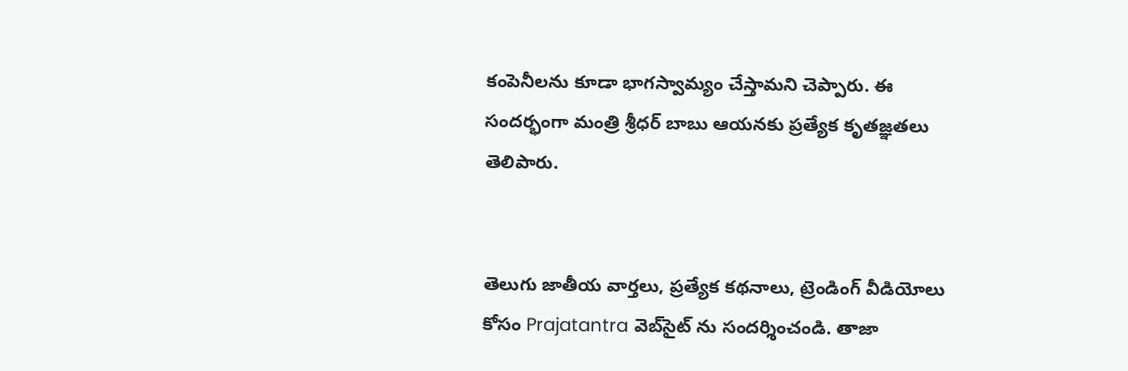కంపెనీలను కూడా భాగస్వామ్యం చేస్తామని చెప్పారు. ఈ సందర్భంగా మంత్రి శ్రీధర్ బాబు ఆయనకు ప్రత్యేక కృతజ్ఞతలు తెలిపారు.


తెలుగు జాతీయ వార్తలు, ప్రత్యేక కథనాలు, ట్రెండింగ్ వీడియోలు కోసం Prajatantra వెబ్‌సైట్ ను సందర్శించండి. తాజా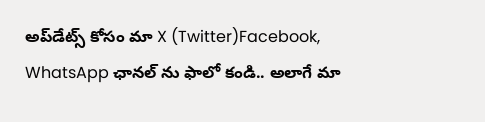అప్‌డేట్స్ కోసం మా X (Twitter)Facebook, WhatsApp ఛానల్ ను ఫాలో కండి.. అలాగే మా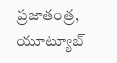ప్రజాతంత్ర, యూట్యూబ్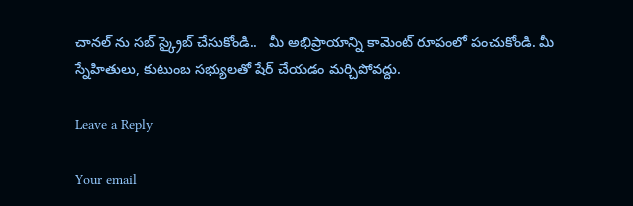చానల్ ను సబ్ స్క్రైబ్ చేసుకోండి..   మీ అభిప్రాయాన్ని కామెంట్ రూపంలో పంచుకోండి. మీ స్నేహితులు, కుటుంబ సభ్యులతో షేర్ చేయడం మర్చిపోవద్దు.

Leave a Reply

Your email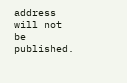address will not be published.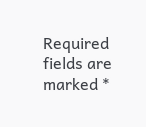Required fields are marked *